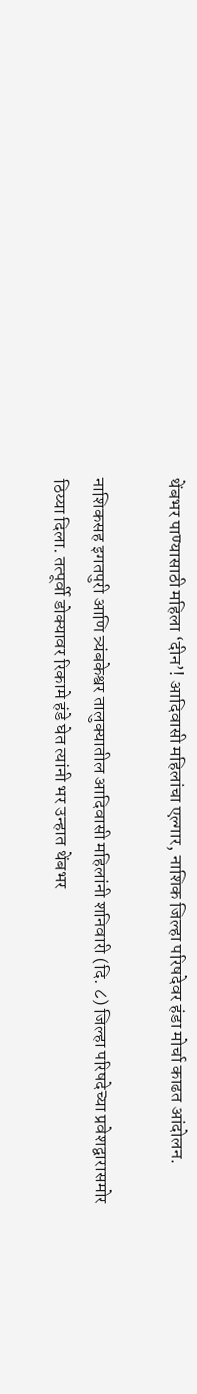थेंबभर पाण्यासाठी महिला ‘दीन’! आदिवासी महिलांचा एल्गार, नाशिक जिल्हा परिषदेवर हंडा मोर्चा काढत आंदोलन.

नाशिकसह इगतपुरी आणि त्र्यंबकेश्वर तालुक्यातील आदिवासी महिलांनी शनिवारी (दि. ८) जिल्हा परिषदेच्या प्रवेशद्वारासमोर ठिय्या दिला. तत्पूर्वी डोक्यावर रिकामे हंडे घेत त्यांनी भर उन्हात थेंबभर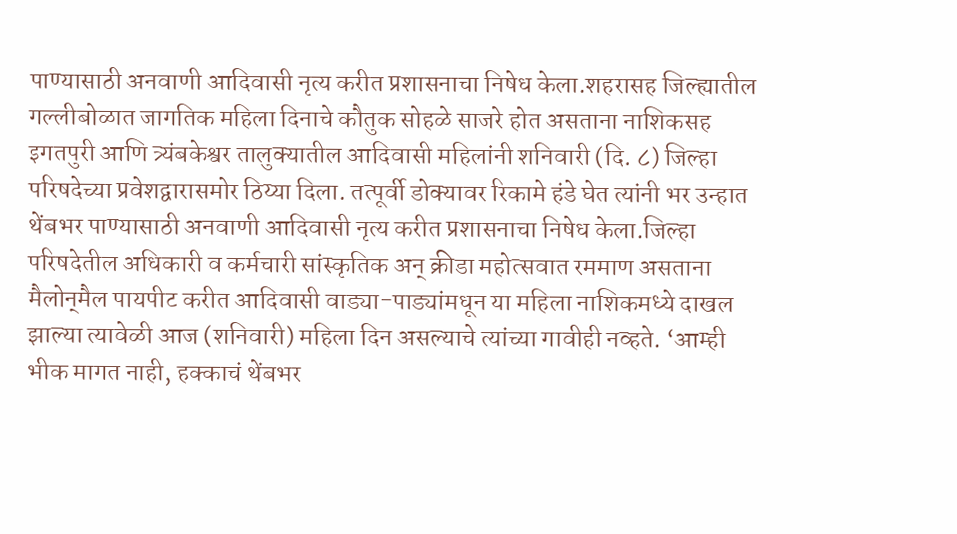पाण्यासाठी अनवाणी आदिवासी नृत्य करीत प्रशासनाचा निषेध केला.शहरासह जिल्ह्यातील गल्लीबोळात जागतिक महिला दिनाचे कौतुक सोहळे साजरे होत असताना नाशिकसह इगतपुरी आणि त्र्यंबकेश्वर तालुक्यातील आदिवासी महिलांनी शनिवारी (दि. ८) जिल्हा परिषदेच्या प्रवेशद्वारासमोर ठिय्या दिला. तत्पूर्वी डोक्यावर रिकामे हंडे घेत त्यांनी भर उन्हात थेंबभर पाण्यासाठी अनवाणी आदिवासी नृत्य करीत प्रशासनाचा निषेध केला.जिल्हा परिषदेतील अधिकारी व कर्मचारी सांस्कृतिक अन् क्रीडा महोत्सवात रममाण असताना मैलोन्‌मैल पायपीट करीत आदिवासी वाड्या-पाड्यांमधून या महिला नाशिकमध्ये दाखल झाल्या त्यावेळी आज (शनिवारी) महिला दिन असल्याचे त्यांच्या गावीही नव्हते. ‘आम्ही भीक मागत नाही, हक्काचं थेंबभर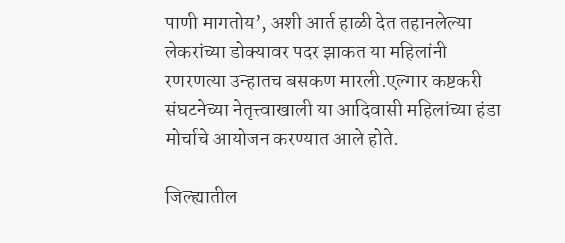पाणी मागतोय’, अशी आर्त हाळी देत तहानलेल्या लेकरांच्या डोक्यावर पदर झाकत या महिलांनी रणरणत्या उन्हातच बसकण मारली.एल्गार कष्टकरी संघटनेच्या नेतृत्त्वाखाली या आदिवासी महिलांच्या हंडा मोर्चाचे आयोजन करण्यात आले होते.

जिल्ह्यातील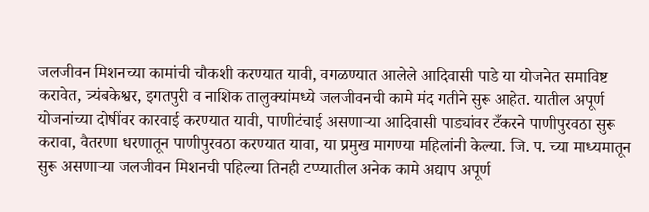जलजीवन मिशनच्या कामांची चौकशी करण्यात यावी, वगळण्यात आलेले आदिवासी पाडे या योजनेत समाविष्ट करावेत, त्र्यंबकेश्वर, इगतपुरी व नाशिक तालुक्यांमध्ये जलजीवनची कामे मंद गतीने सुरू आहेत. यातील अपूर्ण योजनांच्या दोषींवर कारवाई करण्यात यावी, पाणीटंचाई असणाऱ्या आदिवासी पाड्यांवर टँकरने पाणीपुरवठा सुरू करावा, वैतरणा धरणातून पाणीपुरवठा करण्यात यावा, या प्रमुख मागण्या महिलांनी केल्या. जि. प. च्या माध्यमातून सुरू असणाऱ्या जलजीवन मिशनची पहिल्या तिनही टप्प्यातील अनेक कामे अद्याप अपूर्ण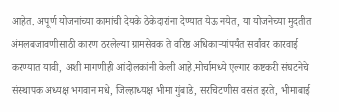आहेत. अपूर्ण योजनांच्या कामांची देयके ठेकेदारांना देण्यात येऊ नयेत, या योजनेच्या मुदतीत अंमलबजावणीसाठी कारण ठरलेल्या ग्रामसेवक ते वरिष्ठ अधिकाऱ्यांपर्यंत सर्वांवर कारवाई करण्यात यावी, अशी मागणीही आंदोलकांनी केली आहे.मोर्चामध्ये एल्गार कष्टकरी संघटनेचे संस्थापक अध्यक्ष भगवान मधे, जिल्हाध्यक्ष भीमा गुंबाडे, सरचिटणीस वसंत इरते, भीमाबाई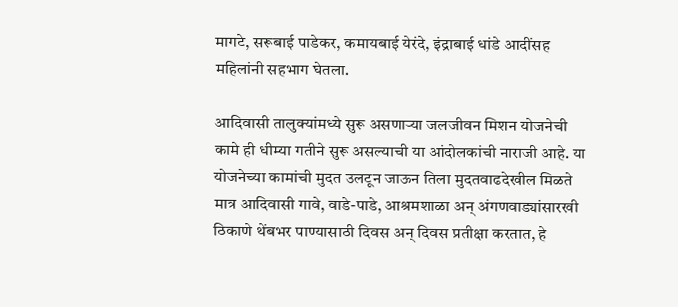मागटे, सरूबाई पाडेकर, कमायबाई येरंदे, इंद्राबाई धांडे आदींसह महिलांनी सहभाग घेतला.

आदिवासी तालुक्यांमध्ये सुरू असणाऱ्या जलजीवन मिशन योजनेची कामे ही धीम्या गतीने सुरू असल्याची या आंदोलकांची नाराजी आहे. या योजनेच्या कामांची मुदत उलटून जाऊन तिला मुदतवाढदेखील मिळते मात्र आदिवासी गावे, वाडे-पाडे, आश्रमशाळा अन् अंगणवाड्यांसारखी ठिकाणे थेंबभर पाण्यासाठी दिवस अन् दिवस प्रतीक्षा करतात, हे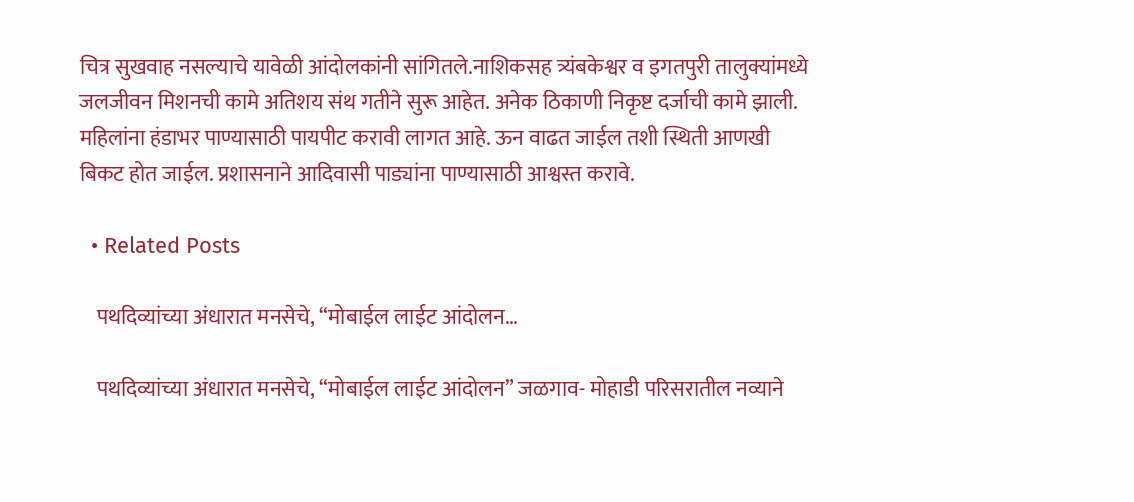चित्र सुखवाह नसल्याचे यावेळी आंदोलकांनी सांगितले.नाशिकसह त्र्यंबकेश्वर व इगतपुरी तालुक्यांमध्ये जलजीवन मिशनची कामे अतिशय संथ गतीने सुरू आहेत. अनेक ठिकाणी निकृष्ट दर्जाची कामे झाली. महिलांना हंडाभर पाण्यासाठी पायपीट करावी लागत आहे. ऊन वाढत जाईल तशी स्थिती आणखी बिकट होत जाईल. प्रशासनाने आदिवासी पाड्यांना पाण्यासाठी आश्वस्त करावे.

  • Related Posts

    पथदिव्यांच्या अंधारात मनसेचे, “मोबाईल लाईट आंदोलन…

    पथदिव्यांच्या अंधारात मनसेचे, “मोबाईल लाईट आंदोलन” जळगाव- मोहाडी परिसरातील नव्याने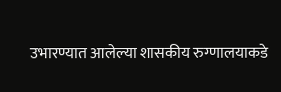उभारण्यात आलेल्या शासकीय रुग्णालयाकडे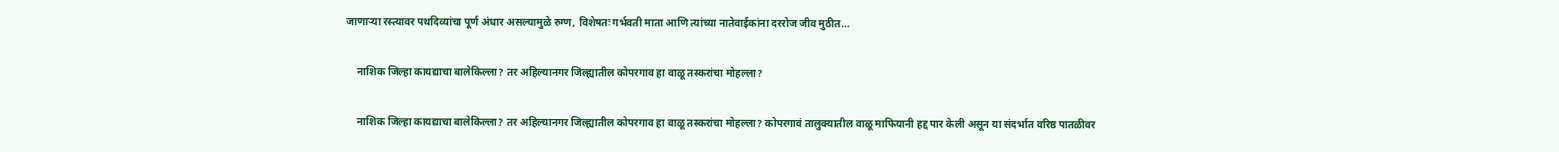जाणाऱ्या रस्त्यावर पथदिव्यांचा पूर्ण अंधार असल्यामुळे रुग्ण, विशेषतः गर्भवती माता आणि त्यांच्या नातेवाईकांना दररोज जीव मुठीत…

    नाशिक जिल्हा कायद्याचा बालेकिल्ला? तर अहिल्यानगर जिल्ह्यातील कोपरगाव हा वाळू तस्करांचा मोहल्ला?

    नाशिक जिल्हा कायद्याचा बालेकिल्ला? तर अहिल्यानगर जिल्ह्यातील कोपरगाव हा वाळू तस्करांचा मोहल्ला? कोपरगावं तालुक्यातील वाळू माफियानी हद्द पार केली असून या संदर्भात वरिष्ठ पातळीवर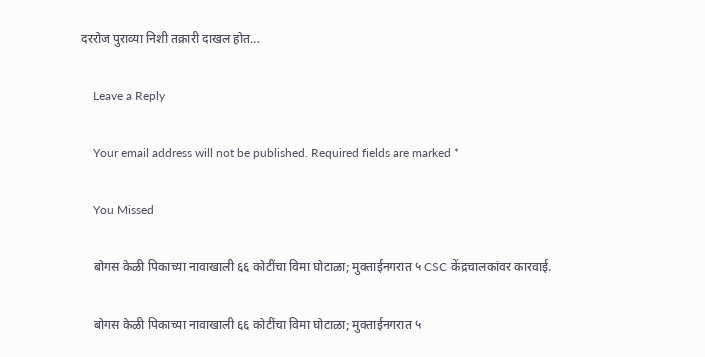दररोज पुराव्या निशी तक्रारी दाखल होत…

    Leave a Reply

    Your email address will not be published. Required fields are marked *

    You Missed

    बोगस केळी पिकाच्या नावाखाली ६६ कोटींचा विमा घोटाळा; मुक्ताईनगरात ५ CSC केंद्रचालकांवर कारवाई.

    बोगस केळी पिकाच्या नावाखाली ६६ कोटींचा विमा घोटाळा; मुक्ताईनगरात ५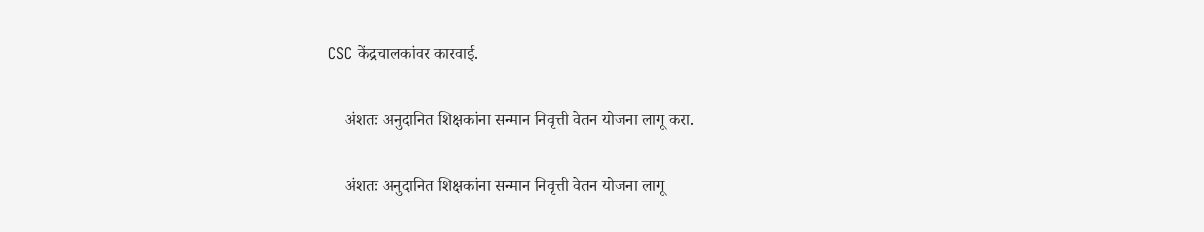CSC केंद्रचालकांवर कारवाई.

    अंशतः अनुदानित शिक्षकांना सन्मान निवृत्ती वेतन योजना लागू करा.

    अंशतः अनुदानित शिक्षकांना सन्मान निवृत्ती वेतन योजना लागू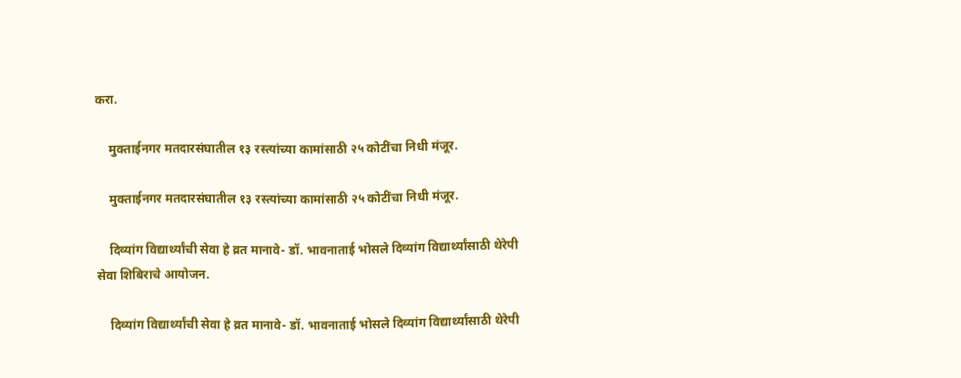करा.

    मुक्ताईनगर मतदारसंघातील १३ रस्त्यांच्या कामांसाठी २५ कोटींचा निधी मंजूर.

    मुक्ताईनगर मतदारसंघातील १३ रस्त्यांच्या कामांसाठी २५ कोटींचा निधी मंजूर.

    दिव्यांग विद्यार्थ्यांची सेवा हे व्रत मानावे- डॉ. भावनाताई भोसले दिव्यांग विद्यार्थ्यांसाठी थेरेपी सेवा शिबिराचे आयोजन.

    दिव्यांग विद्यार्थ्यांची सेवा हे व्रत मानावे- डॉ. भावनाताई भोसले दिव्यांग विद्यार्थ्यांसाठी थेरेपी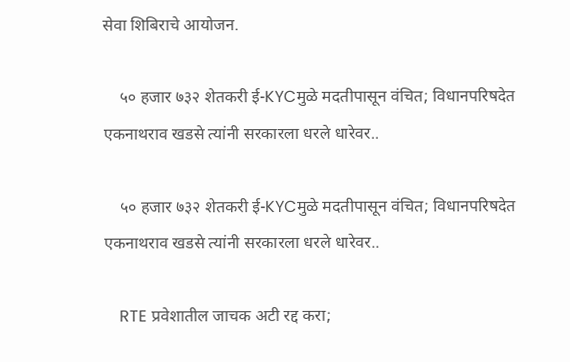सेवा शिबिराचे आयोजन.

    ५० हजार ७३२ शेतकरी ई-KYCमुळे मदतीपासून वंचित; विधानपरिषदेत एकनाथराव खडसे त्यांनी सरकारला धरले धारेवर..

    ५० हजार ७३२ शेतकरी ई-KYCमुळे मदतीपासून वंचित; विधानपरिषदेत एकनाथराव खडसे त्यांनी सरकारला धरले धारेवर..

    RTE प्रवेशातील जाचक अटी रद्द करा;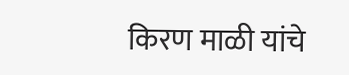किरण माळी यांचे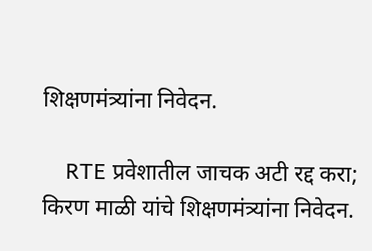शिक्षणमंत्र्यांना निवेदन.

    RTE प्रवेशातील जाचक अटी रद्द करा; किरण माळी यांचे शिक्षणमंत्र्यांना निवेदन.